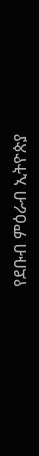የደቡብ ምዕራብ ኢትዮጵያ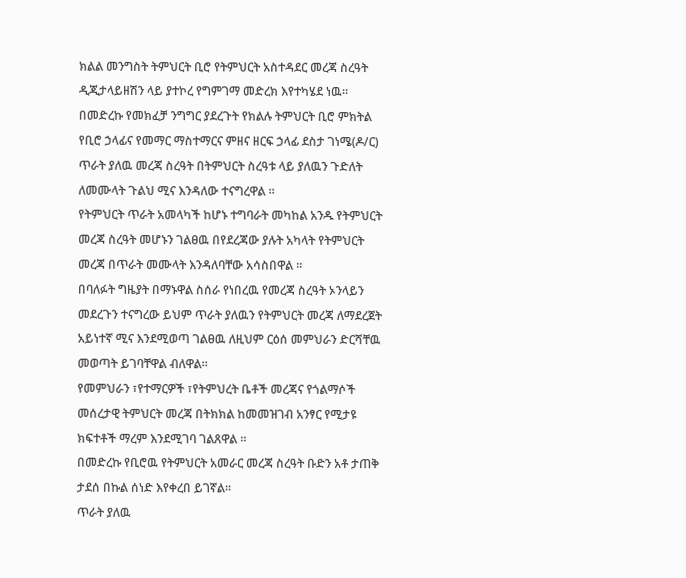ክልል መንግስት ትምህርት ቢሮ የትምህርት አስተዳደር መረጃ ስረዓት ዲጂታላይዘሽን ላይ ያተኮረ የግምገማ መድረክ እየተካሄደ ነዉ።
በመድረኩ የመክፈቻ ንግግር ያደረጉት የክልሉ ትምህርት ቢሮ ምክትል የቢሮ ኃላፊና የመማር ማስተማርና ምዘና ዘርፍ ኃላፊ ደስታ ገነሜ(ዶ/ር) ጥራት ያለዉ መረጃ ስረዓት በትምህርት ስረዓቱ ላይ ያለዉን ጉድለት ለመሙላት ጉልህ ሚና እንዳለው ተናግረዋል ።
የትምህርት ጥራት አመላካች ከሆኑ ተግባራት መካከል አንዱ የትምህርት መረጃ ስረዓት መሆኑን ገልፀዉ በየደረጃው ያሉት አካላት የትምህርት መረጃ በጥራት መሙላት እንዳለባቸው አሳስበዋል ።
በባለፉት ግዜያት በማኑዋል ስሰራ የነበረዉ የመረጃ ስረዓት ኦንላይን መደረጉን ተናግረው ይህም ጥራት ያለዉን የትምህርት መረጃ ለማደረጀት አይነተኛ ሚና እንደሚወጣ ገልፀዉ ለዚህም ርዕሰ መምህራን ድርሻቸዉ መወጣት ይገባቸዋል ብለዋል።
የመምህራን ፣የተማርዎች ፣የትምህረት ቤቶች መረጃና የጎልማሶች መሰረታዊ ትምህርት መረጃ በትክክል ከመመዝገብ አንፃር የሚታዩ ክፍተቶች ማረም እንደሚገባ ገልጸዋል ።
በመድረኩ የቢሮዉ የትምህርት አመራር መረጃ ስረዓት ቡድን አቶ ታጠቅ ታደሰ በኩል ሰነድ እየቀረበ ይገኛል።
ጥራት ያለዉ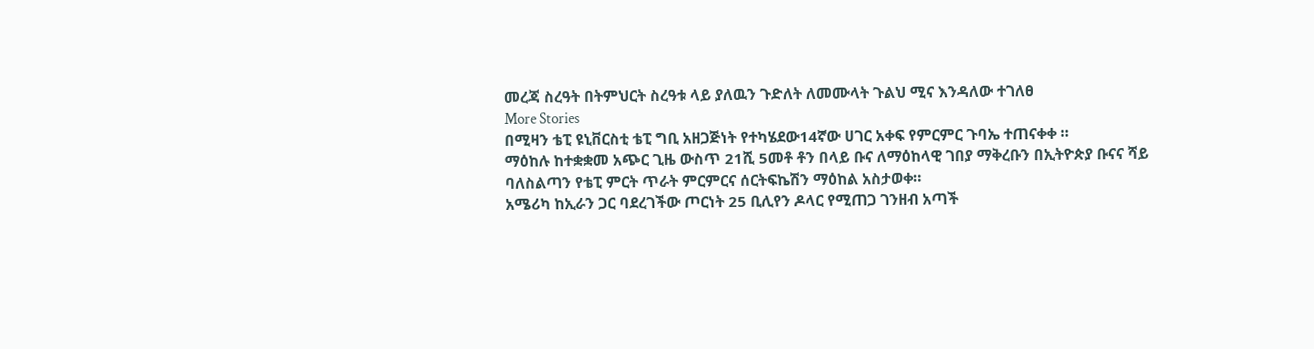መረጃ ስረዓት በትምህርት ስረዓቱ ላይ ያለዉን ጉድለት ለመሙላት ጉልህ ሚና እንዳለው ተገለፀ
More Stories
በሚዛን ቴፒ ዩኒቨርስቲ ቴፒ ግቢ አዘጋጅነት የተካሄደው14ኛው ሀገር አቀፍ የምርምር ጉባኤ ተጠናቀቀ ።
ማዕከሉ ከተቋቋመ አጭር ጊዜ ውስጥ 21ሺ 5መቶ ቶን በላይ ቡና ለማዕከላዊ ገበያ ማቅረቡን በኢትዮጵያ ቡናና ሻይ ባለስልጣን የቴፒ ምርት ጥራት ምርምርና ሰርትፍኬሽን ማዕከል አስታወቀ።
አሜሪካ ከኢራን ጋር ባደረገችው ጦርነት 25 ቢሊየን ዶላር የሚጠጋ ገንዘብ አጣች